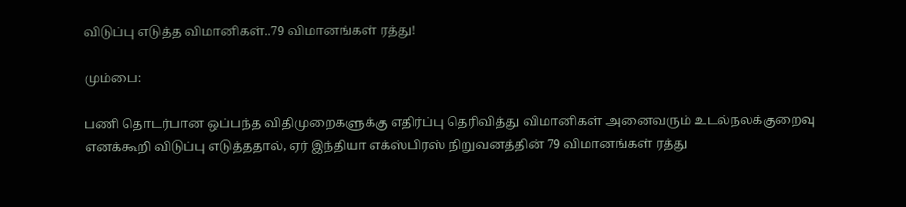விடுப்பு எடுத்த விமானிகள்..79 விமானங்கள் ரத்து!

மும்பை:

பணி தொடர்பான ஒப்பந்த விதிமுறைகளுக்கு எதிர்ப்பு தெரிவித்து விமானிகள் அனைவரும் உடல்நலக்குறைவு எனக்கூறி விடுப்பு எடுத்ததால், ஏர் இந்தியா எக்ஸ்பிரஸ் நிறுவனத்தின் 79 விமானங்கள் ரத்து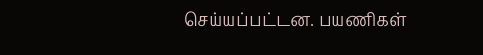செய்யப்பட்டன. பயணிகள்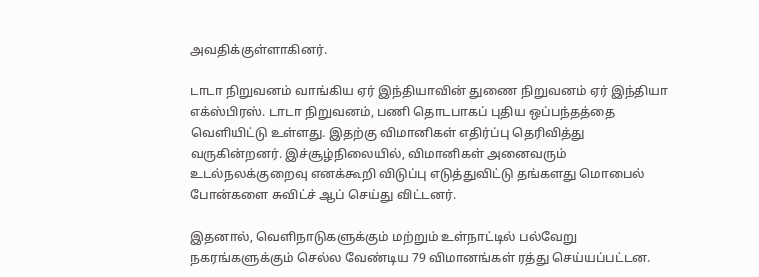அவதிக்குள்ளாகினர்.

டாடா நிறுவனம் வாங்கிய ஏர் இந்தியாவின் துணை நிறுவனம் ஏர் இந்தியா எக்ஸ்பிரஸ். டாடா நிறுவனம், பணி தொடபாகப் புதிய ஒப்பந்தத்தை வெளியிட்டு உள்ளது. இதற்கு விமானிகள் எதிர்ப்பு தெரிவித்து வருகின்றனர். இச்சூழ்நிலையில், விமானிகள் அனைவரும் உடல்நலக்குறைவு எனக்கூறி விடுப்பு எடுத்துவிட்டு தங்களது மொபைல் போன்களை சுவிட்ச் ஆப் செய்து விட்டனர்.

இதனால், வெளிநாடுகளுக்கும் மற்றும் உள்நாட்டில் பல்வேறு நகரங்களுக்கும் செல்ல வேண்டிய 79 விமானங்கள் ரத்து செய்யப்பட்டன.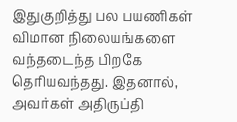இதுகுறித்து பல பயணிகள் விமான நிலையங்களை வந்தடைந்த பிறகே தெரியவந்தது. இதனால், அவர்கள் அதிருப்தி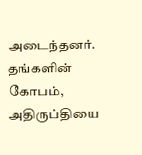அடைந்தனர். தங்களின் கோபம், அதிருப்தியை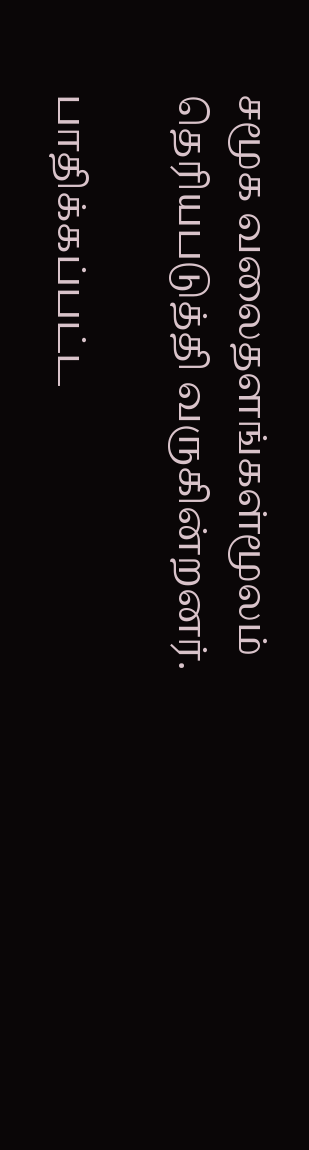சமூக வலைதளங்கள்மூலம் தெரியபடுத்தி வருகின்றனர்.

பாதிக்கப்பட்ட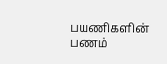பயணிகளின் பணம்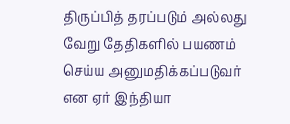திருப்பித் தரப்படும் அல்லது வேறு தேதிகளில் பயணம் செய்ய அனுமதிக்கப்படுவர் என ஏர் இந்தியா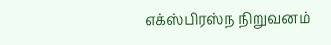எக்ஸ்பிரஸ்ந நிறுவனம்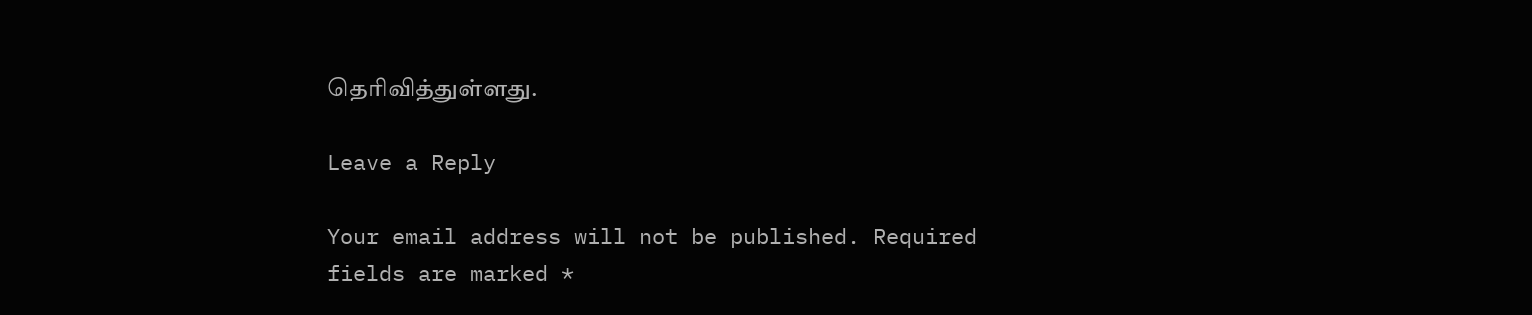தெரிவித்துள்ளது.

Leave a Reply

Your email address will not be published. Required fields are marked *